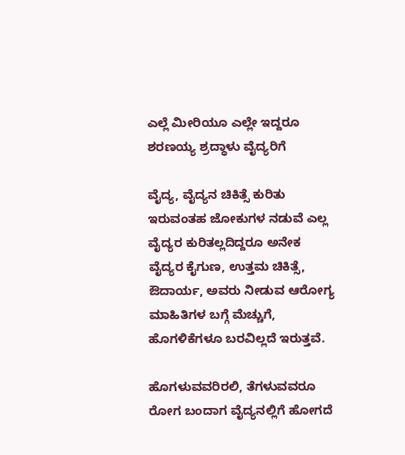ಎಲ್ಲೆ ಮೀರಿಯೂ ಎಲ್ಲೇ ಇದ್ದರೂ ಶರಣಯ್ಯ ಶ್ರದ್ಧಾಳು ವೈದ್ಯರಿಗೆ

ವೈದ್ಯ, ವೈದ್ಯನ ಚಿಕಿತ್ಸೆ ಕುರಿತು ಇರುವಂತಹ ಜೋಕುಗಳ ನಡುವೆ ಎಲ್ಲ ವೈದ್ಯರ ಕುರಿತಲ್ಲದಿದ್ದರೂ ಅನೇಕ ವೈದ್ಯರ ಕೈಗುಣ, ಉತ್ತಮ ಚಿಕಿತ್ಸೆ, ಔದಾರ್ಯ, ಅವರು ನೀಡುವ ಆರೋಗ್ಯ ಮಾಹಿತಿಗಳ ಬಗ್ಗೆ ಮೆಚ್ಚುಗೆ, ಹೊಗಳಿಕೆಗಳೂ ಬರವಿಲ್ಲದೆ ಇರುತ್ತವೆ.

ಹೊಗಳುವವರಿರಲಿ, ತೆಗಳುವವರೂ ರೋಗ ಬಂದಾಗ ವೈದ್ಯನಲ್ಲಿಗೆ ಹೋಗದೆ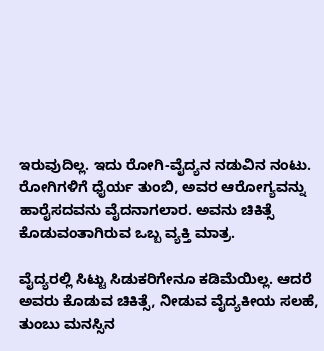ಇರುವುದಿಲ್ಲ. ಇದು ರೋಗಿ-ವೈದ್ಯನ ನಡುವಿನ ನಂಟು. ರೋಗಿಗಳಿಗೆ ಧೈರ್ಯ ತುಂಬಿ, ಅವರ ಆರೋಗ್ಯವನ್ನು ಹಾರೈಸದವನು ವೈದನಾಗಲಾರ. ಅವನು ಚಿಕಿತ್ಸೆ ಕೊಡುವಂತಾಗಿರುವ ಒಬ್ಬ ವ್ಯಕ್ತಿ ಮಾತ್ರ.

ವೈದ್ಯರಲ್ಲಿ ಸಿಟ್ಟು ಸಿಡುಕರಿಗೇನೂ ಕಡಿಮೆಯಿಲ್ಲ. ಆದರೆ ಅವರು ಕೊಡುವ ಚಿಕಿತ್ಸೆ, ನೀಡುವ ವೈದ್ಯಕೀಯ ಸಲಹೆ, ತುಂಬು ಮನಸ್ಸಿನ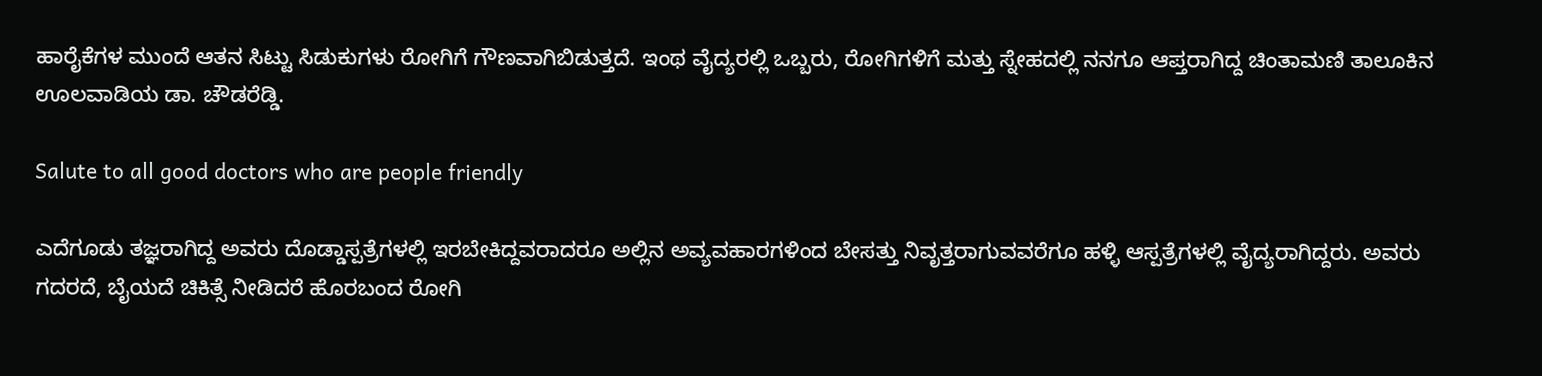ಹಾರೈಕೆಗಳ ಮುಂದೆ ಆತನ ಸಿಟ್ಟು ಸಿಡುಕುಗಳು ರೋಗಿಗೆ ಗೌಣವಾಗಿಬಿಡುತ್ತದೆ. ಇಂಥ ವೈದ್ಯರಲ್ಲಿ ಒಬ್ಬರು, ರೋಗಿಗಳಿಗೆ ಮತ್ತು ಸ್ನೇಹದಲ್ಲಿ ನನಗೂ ಆಪ್ತರಾಗಿದ್ದ ಚಿಂತಾಮಣಿ ತಾಲೂಕಿನ ಊಲವಾಡಿಯ ಡಾ. ಚೌಡರೆಡ್ಡಿ.

Salute to all good doctors who are people friendly

ಎದೆಗೂಡು ತಜ್ಞರಾಗಿದ್ದ ಅವರು ದೊಡ್ಡಾಸ್ಪತ್ರೆಗಳಲ್ಲಿ ಇರಬೇಕಿದ್ದವರಾದರೂ ಅಲ್ಲಿನ ಅವ್ಯವಹಾರಗಳಿಂದ ಬೇಸತ್ತು ನಿವೃತ್ತರಾಗುವವರೆಗೂ ಹಳ್ಳಿ ಆಸ್ಪತ್ರೆಗಳಲ್ಲಿ ವೈದ್ಯರಾಗಿದ್ದರು. ಅವರು ಗದರದೆ, ಬೈಯದೆ ಚಿಕಿತ್ಸೆ ನೀಡಿದರೆ ಹೊರಬಂದ ರೋಗಿ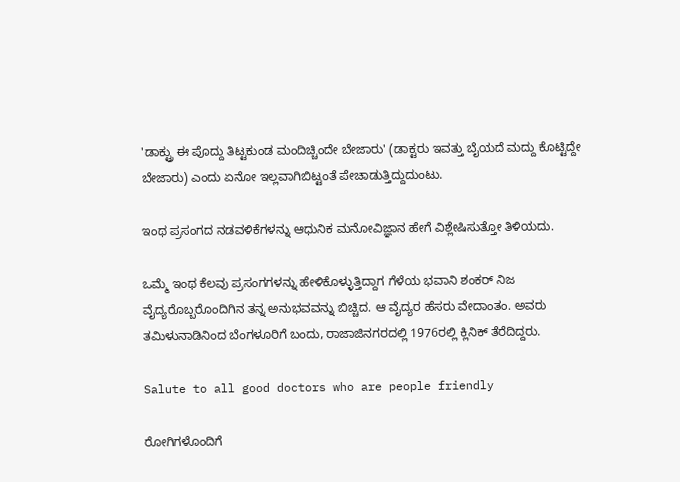'ಡಾಕ್ಟ್ರು ಈ ಪೊದ್ದು ತಿಟ್ಟಕುಂಡ ಮಂದಿಚ್ಚಿಂದೇ ಬೇಜಾರು' (ಡಾಕ್ಟರು ಇವತ್ತು ಬೈಯದೆ ಮದ್ದು ಕೊಟ್ಟಿದ್ದೇ ಬೇಜಾರು) ಎಂದು ಏನೋ ಇಲ್ಲವಾಗಿಬಿಟ್ಟಂತೆ ಪೇಚಾಡುತ್ತಿದ್ದುದುಂಟು.

ಇಂಥ ಪ್ರಸಂಗದ ನಡವಳಿಕೆಗಳನ್ನು ಆಧುನಿಕ ಮನೋವಿಜ್ಞಾನ ಹೇಗೆ ವಿಶ್ಲೇಷಿಸುತ್ತೋ ತಿಳಿಯದು.

ಒಮ್ಮೆ ಇಂಥ ಕೆಲವು ಪ್ರಸಂಗಗಳನ್ನು ಹೇಳಿಕೊಳ್ಳುತ್ತಿದ್ದಾಗ ಗೆಳೆಯ ಭವಾನಿ ಶಂಕರ್ ನಿಜ ವೈದ್ಯರೊಬ್ಬರೊಂದಿಗಿನ ತನ್ನ ಅನುಭವವನ್ನು ಬಿಚ್ಚಿದ. ಆ ವೈದ್ಯರ ಹೆಸರು ವೇದಾಂತಂ. ಅವರು ತಮಿಳುನಾಡಿನಿಂದ ಬೆಂಗಳೂರಿಗೆ ಬಂದು, ರಾಜಾಜಿನಗರದಲ್ಲಿ 1976ರಲ್ಲಿ ಕ್ಲಿನಿಕ್ ತೆರೆದಿದ್ದರು.

Salute to all good doctors who are people friendly

ರೋಗಿಗಳೊಂದಿಗೆ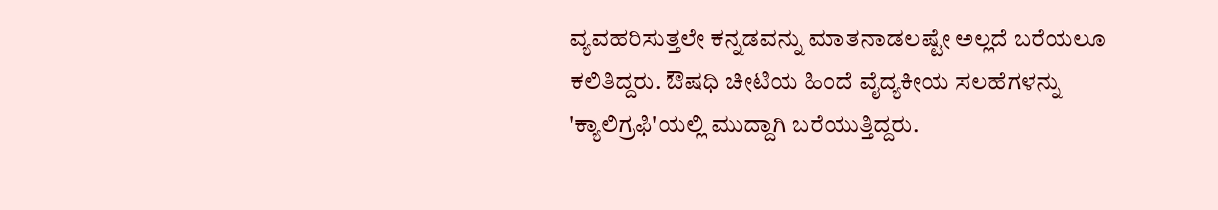ವ್ಯವಹರಿಸುತ್ತಲೇ ಕನ್ನಡವನ್ನು ಮಾತನಾಡಲಷ್ಟೇ ಅಲ್ಲದೆ ಬರೆಯಲೂ ಕಲಿತಿದ್ದರು. ಔಷಧಿ ಚೀಟಿಯ ಹಿಂದೆ ವೈದ್ಯಕೀಯ ಸಲಹೆಗಳನ್ನು 'ಕ್ಯಾಲಿಗ್ರಫಿ'ಯಲ್ಲಿ ಮುದ್ದಾಗಿ ಬರೆಯುತ್ತಿದ್ದರು.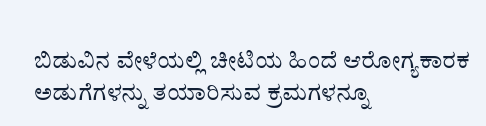ಬಿಡುವಿನ ವೇಳೆಯಲ್ಲಿ ಚೀಟಿಯ ಹಿಂದೆ ಆರೋಗ್ಯಕಾರಕ ಅಡುಗೆಗಳನ್ನು ತಯಾರಿಸುವ ಕ್ರಮಗಳನ್ನೂ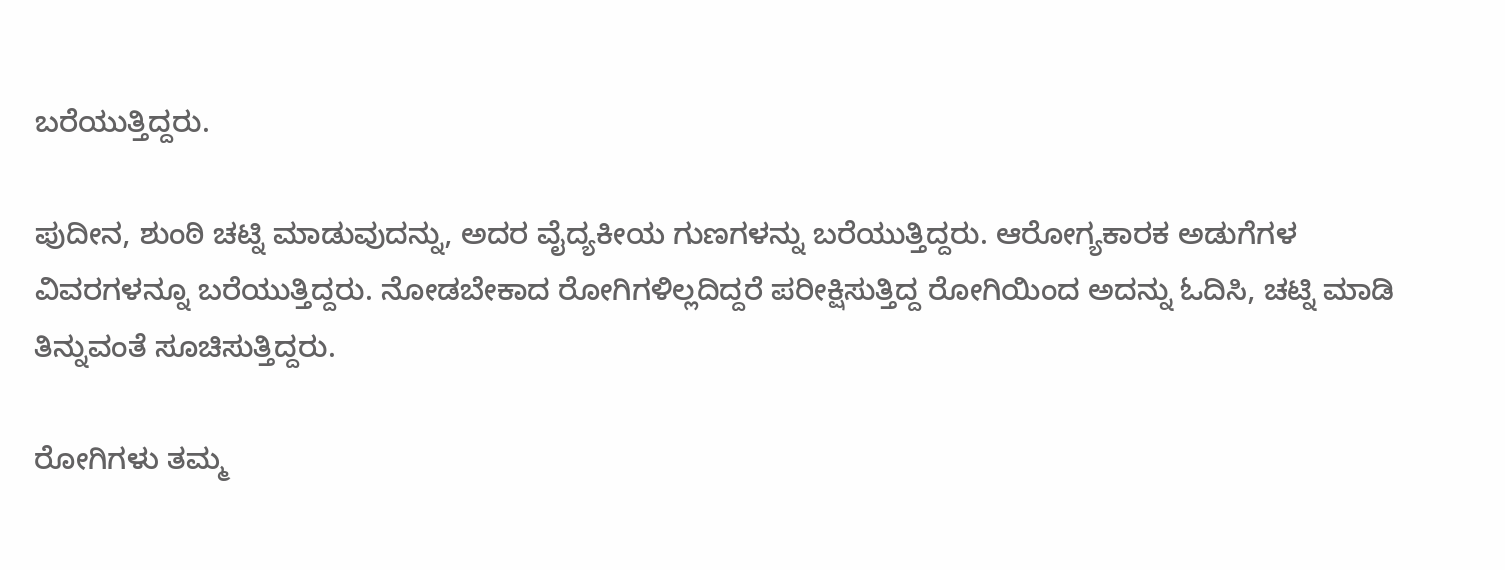ಬರೆಯುತ್ತಿದ್ದರು.

ಪುದೀನ, ಶುಂಠಿ ಚಟ್ನಿ ಮಾಡುವುದನ್ನು, ಅದರ ವೈದ್ಯಕೀಯ ಗುಣಗಳನ್ನು ಬರೆಯುತ್ತಿದ್ದರು. ಆರೋಗ್ಯಕಾರಕ ಅಡುಗೆಗಳ ವಿವರಗಳನ್ನೂ ಬರೆಯುತ್ತಿದ್ದರು. ನೋಡಬೇಕಾದ ರೋಗಿಗಳಿಲ್ಲದಿದ್ದರೆ ಪರೀಕ್ಷಿಸುತ್ತಿದ್ದ ರೋಗಿಯಿಂದ ಅದನ್ನು ಓದಿಸಿ, ಚಟ್ನಿ ಮಾಡಿ ತಿನ್ನುವಂತೆ ಸೂಚಿಸುತ್ತಿದ್ದರು.

ರೋಗಿಗಳು ತಮ್ಮ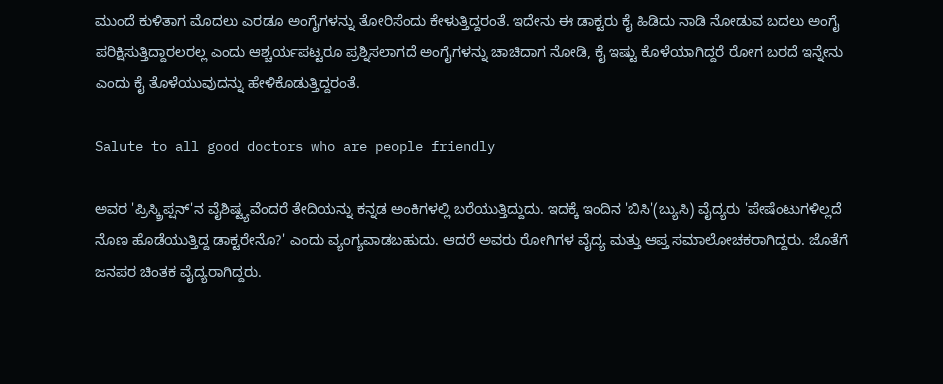ಮುಂದೆ ಕುಳಿತಾಗ ಮೊದಲು ಎರಡೂ ಅಂಗೈಗಳನ್ನು ತೋರಿಸೆಂದು ಕೇಳುತ್ತಿದ್ದರಂತೆ. ಇದೇನು ಈ ಡಾಕ್ಟರು ಕೈ ಹಿಡಿದು ನಾಡಿ ನೋಡುವ ಬದಲು ಅಂಗೈ ಪರಿಕ್ಷಿಸುತ್ತಿದ್ದಾರಲರಲ್ಲ ಎಂದು ಆಶ್ಚರ್ಯಪಟ್ಟರೂ ಪ್ರಶ್ನಿಸಲಾಗದೆ ಅಂಗೈಗಳನ್ನು ಚಾಚಿದಾಗ ನೋಡಿ, ಕೈ ಇಷ್ಟು ಕೊಳೆಯಾಗಿದ್ದರೆ ರೋಗ ಬರದೆ ಇನ್ನೇನು ಎಂದು ಕೈ ತೊಳೆಯುವುದನ್ನು ಹೇಳಿಕೊಡುತ್ತಿದ್ದರಂತೆ.

Salute to all good doctors who are people friendly

ಅವರ 'ಪ್ರಿಸ್ಕ್ರಿಪ್ಷನ್'ನ ವೈಶಿಷ್ಟ್ಯವೆಂದರೆ ತೇದಿಯನ್ನು ಕನ್ನಡ ಅಂಕಿಗಳಲ್ಲಿ ಬರೆಯುತ್ತಿದ್ದುದು. ಇದಕ್ಕೆ ಇಂದಿನ 'ಬಿಸಿ'(ಬ್ಯುಸಿ) ವೈದ್ಯರು 'ಪೇಷೆಂಟುಗಳಿಲ್ಲದೆ ನೊಣ ಹೊಡೆಯುತ್ತಿದ್ದ ಡಾಕ್ಟರೇನೊ?' ಎಂದು ವ್ಯಂಗ್ಯವಾಡಬಹುದು. ಆದರೆ ಅವರು ರೋಗಿಗಳ ವೈದ್ಯ ಮತ್ತು ಆಪ್ತ ಸಮಾಲೋಚಕರಾಗಿದ್ದರು. ಜೊತೆಗೆ ಜನಪರ ಚಿಂತಕ ವೈದ್ಯರಾಗಿದ್ದರು.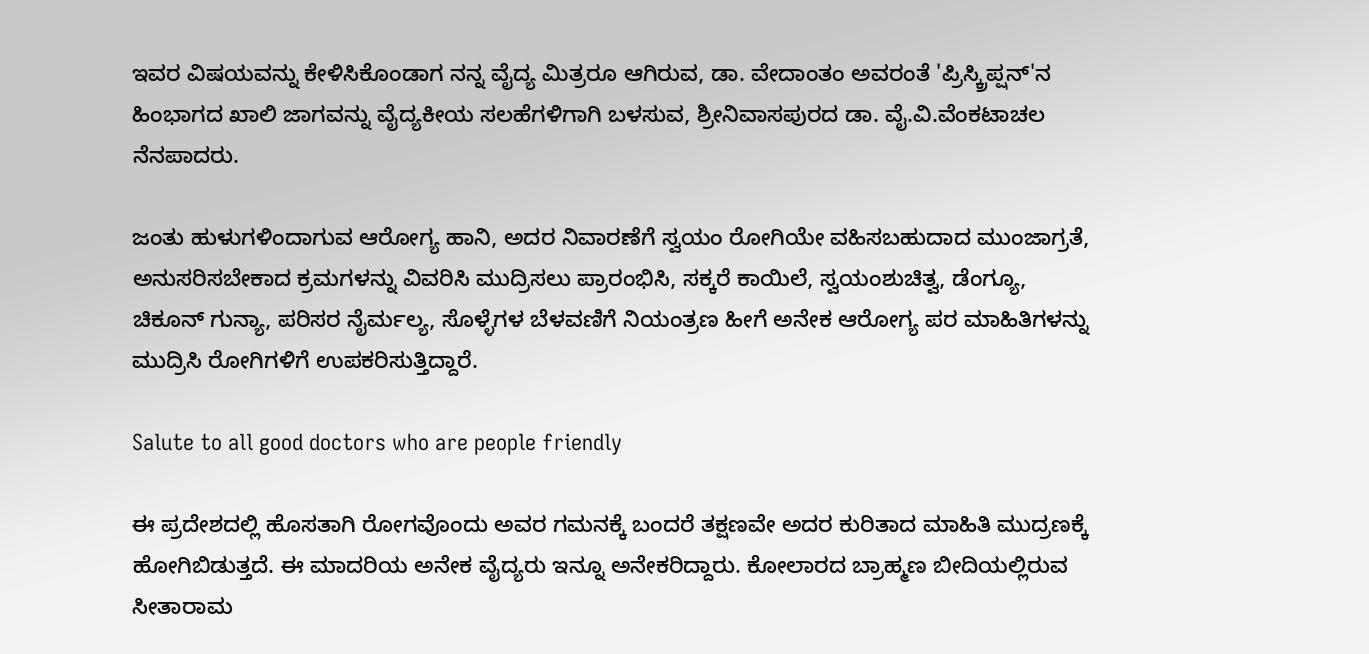ಇವರ ವಿಷಯವನ್ನು ಕೇಳಿಸಿಕೊಂಡಾಗ ನನ್ನ ವೈದ್ಯ ಮಿತ್ರರೂ ಆಗಿರುವ, ಡಾ. ವೇದಾಂತಂ ಅವರಂತೆ 'ಪ್ರಿಸ್ಕ್ರಿಪ್ಷನ್'ನ ಹಿಂಭಾಗದ ಖಾಲಿ ಜಾಗವನ್ನು ವೈದ್ಯಕೀಯ ಸಲಹೆಗಳಿಗಾಗಿ ಬಳಸುವ, ಶ್ರೀನಿವಾಸಪುರದ ಡಾ. ವೈ.ವಿ.ವೆಂಕಟಾಚಲ ನೆನಪಾದರು.

ಜಂತು ಹುಳುಗಳಿಂದಾಗುವ ಆರೋಗ್ಯ ಹಾನಿ, ಅದರ ನಿವಾರಣೆಗೆ ಸ್ವಯಂ ರೋಗಿಯೇ ವಹಿಸಬಹುದಾದ ಮುಂಜಾಗ್ರತೆ, ಅನುಸರಿಸಬೇಕಾದ ಕ್ರಮಗಳನ್ನು ವಿವರಿಸಿ ಮುದ್ರಿಸಲು ಪ್ರಾರಂಭಿಸಿ, ಸಕ್ಕರೆ ಕಾಯಿಲೆ, ಸ್ವಯಂಶುಚಿತ್ವ, ಡೆಂಗ್ಯೂ, ಚಿಕೂನ್ ಗುನ್ಯಾ, ಪರಿಸರ ನೈರ್ಮಲ್ಯ, ಸೊಳ್ಳೆಗಳ ಬೆಳವಣಿಗೆ ನಿಯಂತ್ರಣ ಹೀಗೆ ಅನೇಕ ಆರೋಗ್ಯ ಪರ ಮಾಹಿತಿಗಳನ್ನು ಮುದ್ರಿಸಿ ರೋಗಿಗಳಿಗೆ ಉಪಕರಿಸುತ್ತಿದ್ದಾರೆ.

Salute to all good doctors who are people friendly

ಈ ಪ್ರದೇಶದಲ್ಲಿ ಹೊಸತಾಗಿ ರೋಗವೊಂದು ಅವರ ಗಮನಕ್ಕೆ ಬಂದರೆ ತಕ್ಷಣವೇ ಅದರ ಕುರಿತಾದ ಮಾಹಿತಿ ಮುದ್ರಣಕ್ಕೆ ಹೋಗಿಬಿಡುತ್ತದೆ. ಈ ಮಾದರಿಯ ಅನೇಕ ವೈದ್ಯರು ಇನ್ನೂ ಅನೇಕರಿದ್ದಾರು. ಕೋಲಾರದ ಬ್ರಾಹ್ಮಣ ಬೀದಿಯಲ್ಲಿರುವ ಸೀತಾರಾಮ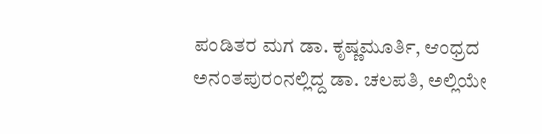ಪಂಡಿತರ ಮಗ ಡಾ. ಕೃಷ್ಣಮೂರ್ತಿ, ಆಂಧ್ರದ ಅನಂತಪುರಂನಲ್ಲಿದ್ದ ಡಾ. ಚಲಪತಿ, ಅಲ್ಲಿಯೇ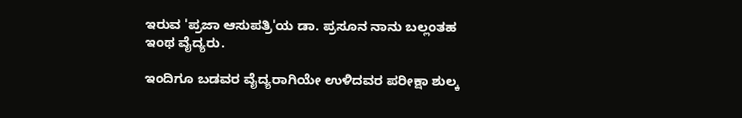ಇರುವ 'ಪ್ರಜಾ ಆಸುಪತ್ರಿ'ಯ ಡಾ. ಪ್ರಸೂನ ನಾನು ಬಲ್ಲಂತಹ ಇಂಥ ವೈದ್ಯರು.

ಇಂದಿಗೂ ಬಡವರ ವೈದ್ಯರಾಗಿಯೇ ಉಳಿದವರ ಪರೀಕ್ಷಾ ಶುಲ್ಕ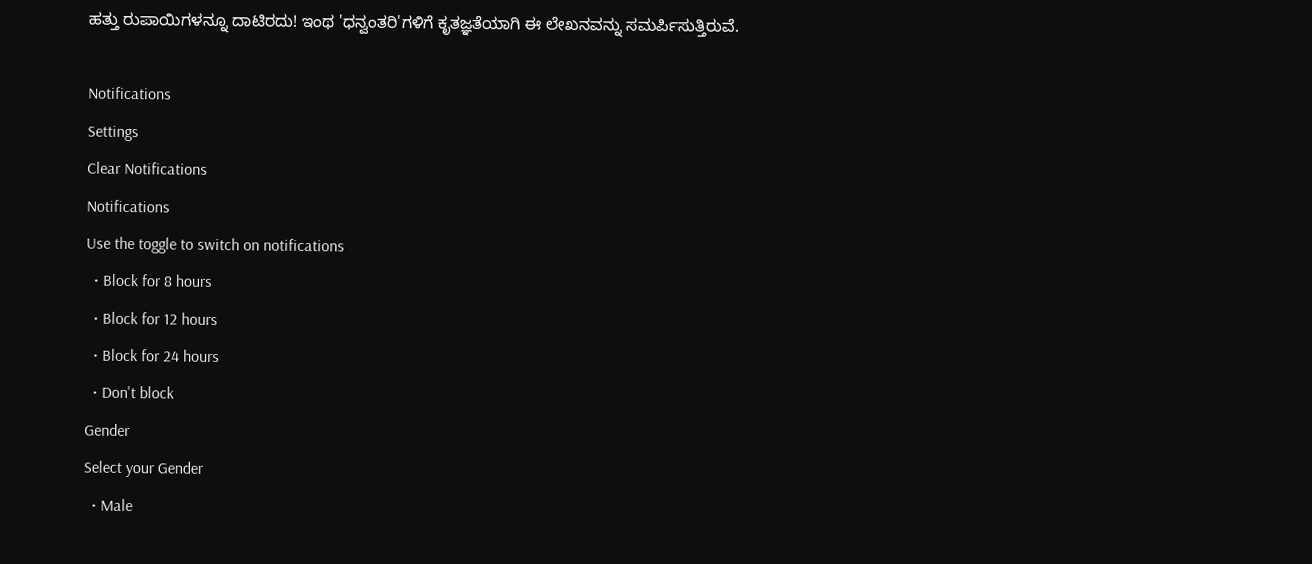ಹತ್ತು ರುಪಾಯಿಗಳನ್ನೂ ದಾಟಿರದು! ಇಂಥ 'ಧನ್ವಂತರಿ'ಗಳಿಗೆ ಕೃತಜ್ಞತೆಯಾಗಿ ಈ ಲೇಖನವನ್ನು ಸಮರ್ಪಿಸುತ್ತಿರುವೆ.

Notifications
Settings
Clear Notifications
Notifications
Use the toggle to switch on notifications
  • Block for 8 hours
  • Block for 12 hours
  • Block for 24 hours
  • Don't block
Gender
Select your Gender
  • Male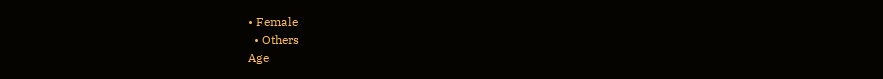• Female
  • Others
Age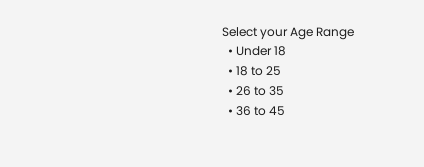Select your Age Range
  • Under 18
  • 18 to 25
  • 26 to 35
  • 36 to 45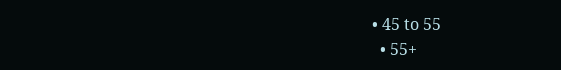• 45 to 55
  • 55+